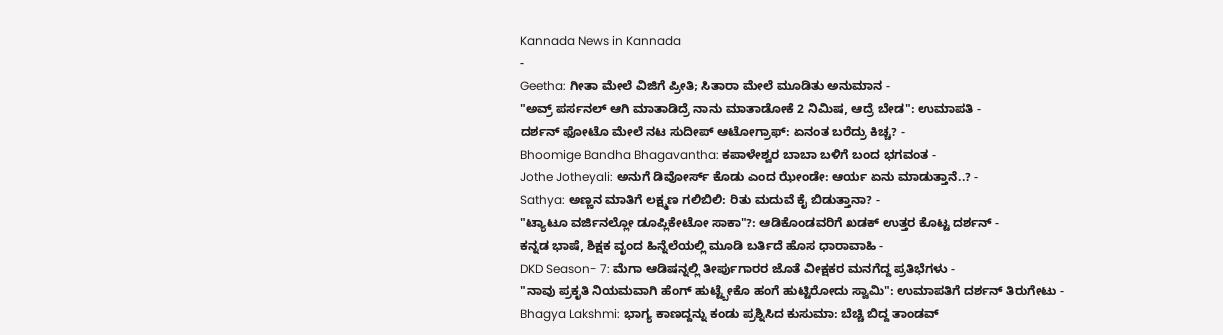Kannada News in Kannada
-
Geetha: ಗೀತಾ ಮೇಲೆ ವಿಜಿಗೆ ಪ್ರೀತಿ; ಸಿತಾರಾ ಮೇಲೆ ಮೂಡಿತು ಅನುಮಾನ -
"ಅವ್ರ್ ಪರ್ಸನಲ್ ಆಗಿ ಮಾತಾಡಿದ್ರೆ ನಾನು ಮಾತಾಡೋಕೆ 2 ನಿಮಿಷ, ಆದ್ರೆ ಬೇಡ": ಉಮಾಪತಿ -
ದರ್ಶನ್ ಫೋಟೊ ಮೇಲೆ ನಟ ಸುದೀಪ್ ಆಟೋಗ್ರಾಫ್: ಏನಂತ ಬರೆದ್ರು ಕಿಚ್ಚ? -
Bhoomige Bandha Bhagavantha: ಕಪಾಳೇಶ್ವರ ಬಾಬಾ ಬಳಿಗೆ ಬಂದ ಭಗವಂತ -
Jothe Jotheyali: ಅನುಗೆ ಡಿವೋರ್ಸ್ ಕೊಡು ಎಂದ ಝೇಂಡೇ: ಆರ್ಯ ಏನು ಮಾಡುತ್ತಾನೆ..? -
Sathya: ಅಣ್ಣನ ಮಾತಿಗೆ ಲಕ್ಷ್ಮಣ ಗಲಿಬಿಲಿ: ರಿತು ಮದುವೆ ಕೈ ಬಿಡುತ್ತಾನಾ? -
"ಟ್ಯಾಟೂ ವರ್ಜಿನಲ್ಲೋ ಡೂಪ್ಲಿಕೇಟೋ ಸಾಕಾ"?: ಆಡಿಕೊಂಡವರಿಗೆ ಖಡಕ್ ಉತ್ತರ ಕೊಟ್ಟ ದರ್ಶನ್ -
ಕನ್ನಡ ಭಾಷೆ, ಶಿಕ್ಷಕ ವೃಂದ ಹಿನ್ನೆಲೆಯಲ್ಲಿ ಮೂಡಿ ಬರ್ತಿದೆ ಹೊಸ ಧಾರಾವಾಹಿ -
DKD Season- 7: ಮೆಗಾ ಆಡಿಷನ್ನಲ್ಲಿ ತೀರ್ಪುಗಾರರ ಜೊತೆ ವೀಕ್ಷಕರ ಮನಗೆದ್ದ ಪ್ರತಿಭೆಗಳು -
"ನಾವು ಪ್ರಕೃತಿ ನಿಯಮವಾಗಿ ಹೆಂಗ್ ಹುಟ್ಟ್ಬೇಕೊ ಹಂಗೆ ಹುಟ್ಟಿರೋದು ಸ್ವಾಮಿ": ಉಮಾಪತಿಗೆ ದರ್ಶನ್ ತಿರುಗೇಟು -
Bhagya Lakshmi: ಭಾಗ್ಯ ಕಾಣದ್ದನ್ನು ಕಂಡು ಪ್ರಶ್ನಿಸಿದ ಕುಸುಮಾ: ಬೆಚ್ಚಿ ಬಿದ್ದ ತಾಂಡವ್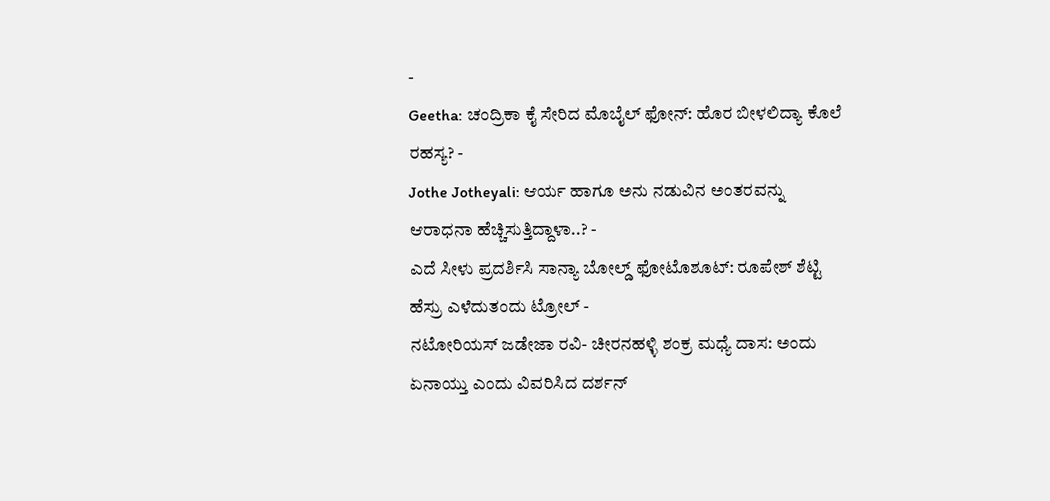-
Geetha: ಚಂದ್ರಿಕಾ ಕೈ ಸೇರಿದ ಮೊಬೈಲ್ ಫೋನ್: ಹೊರ ಬೀಳಲಿದ್ಯಾ ಕೊಲೆ ರಹಸ್ಯ? -
Jothe Jotheyali: ಆರ್ಯ ಹಾಗೂ ಅನು ನಡುವಿನ ಅಂತರವನ್ನು ಆರಾಧನಾ ಹೆಚ್ಚಿಸುತ್ತಿದ್ದಾಳಾ..? -
ಎದೆ ಸೀಳು ಪ್ರದರ್ಶಿಸಿ ಸಾನ್ಯಾ ಬೋಲ್ಡ್ ಫೋಟೊಶೂಟ್: ರೂಪೇಶ್ ಶೆಟ್ಟಿ ಹೆಸ್ರು ಎಳೆದುತಂದು ಟ್ರೋಲ್ -
ನಟೋರಿಯಸ್ ಜಡೇಜಾ ರವಿ- ಚೀರನಹಳ್ಳಿ ಶಂಕ್ರ ಮಧ್ಯೆ ದಾಸ: ಅಂದು ಏನಾಯ್ತು ಎಂದು ವಿವರಿಸಿದ ದರ್ಶನ್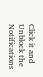Click it and Unblock the Notifications